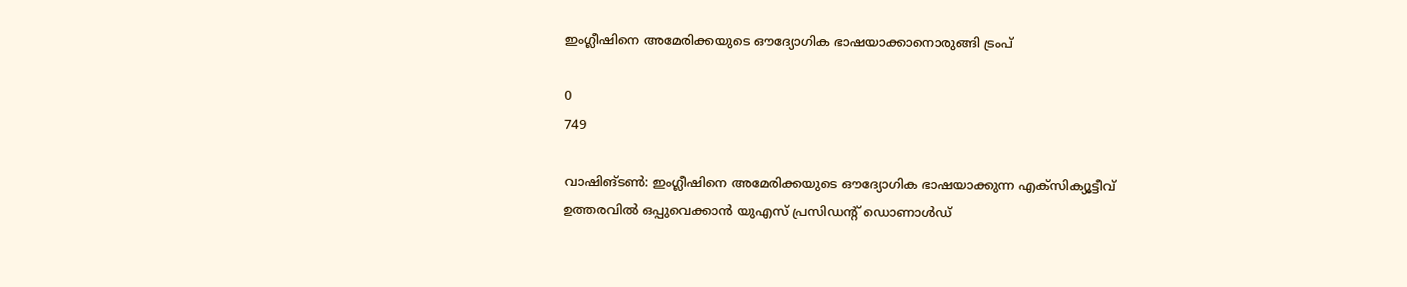ഇംഗ്ലീഷിനെ അമേരിക്കയുടെ ഔദ്യോഗിക ഭാഷയാക്കാനൊരുങ്ങി ട്രംപ്

0
749

വാഷിങ്ടൺ: ഇംഗ്ലീഷിനെ അമേരിക്കയുടെ ഔദ്യോഗിക ഭാഷയാക്കുന്ന എക്സിക്യൂട്ടീവ് ഉത്തരവിൽ ഒപ്പുവെക്കാൻ യുഎസ് പ്രസിഡന്റ് ഡൊണാൾഡ്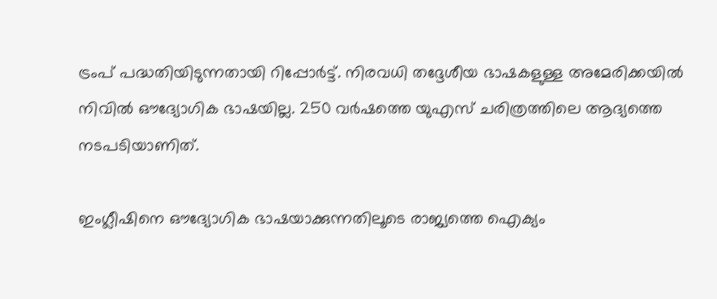ട്രംപ് പദ്ധതിയിടുന്നതായി റിപ്പോർട്ട്. നിരവധി തദ്ദേശീയ ഭാഷകളുള്ള അമേരിക്കയിൽ നിവിൽ ഔദ്യോഗിക ഭാഷയില്ല. 250 വർഷത്തെ യുഎസ് ചരിത്രത്തിലെ ആദ്യത്തെ നടപടിയാണിത്.

ഇംഗ്ലീഷിനെ ഔദ്യോഗിക ഭാഷയാക്കുന്നതിലൂടെ രാജ്യത്തെ ഐക്യം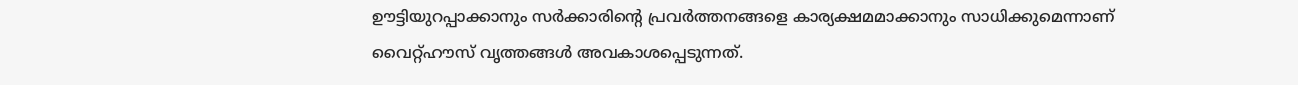ഊട്ടിയുറപ്പാക്കാനും സര്‍ക്കാരിന്റെ പ്രവര്‍ത്തനങ്ങളെ കാര്യക്ഷമമാക്കാനും സാധിക്കുമെന്നാണ് വൈറ്റ്ഹൗസ് വൃത്തങ്ങള്‍ അവകാശപ്പെടുന്നത്.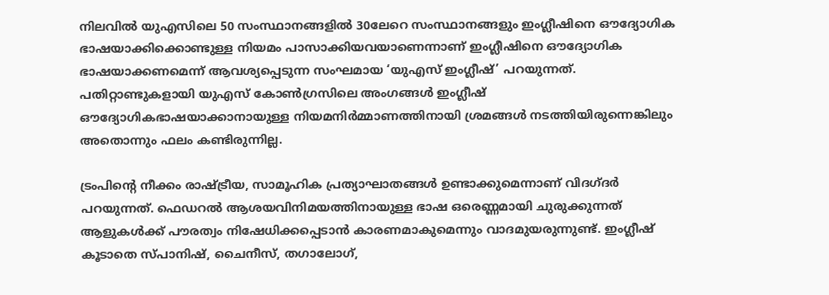നിലവില്‍ യുഎസിലെ 50 സംസ്ഥാനങ്ങളില്‍ 30ലേറെ സംസ്ഥാനങ്ങളും ഇംഗ്ലീഷിനെ ഔദ്യോഗിക ഭാഷയാക്കിക്കൊണ്ടുള്ള നിയമം പാസാക്കിയവയാണെന്നാണ് ഇംഗ്ലീഷിനെ ഔദ്യോഗിക ഭാഷയാക്കണമെന്ന് ആവശ്യപ്പെടുന്ന സംഘമായ ‘യുഎസ് ഇംഗ്ലീഷ്’ പറയുന്നത്. പതിറ്റാണ്ടുകളായി യുഎസ് കോണ്‍ഗ്രസിലെ അംഗങ്ങള്‍ ഇംഗ്ലീഷ് ഔദ്യോഗികഭാഷയാക്കാനായുള്ള നിയമനിര്‍മ്മാണത്തിനായി ശ്രമങ്ങള്‍ നടത്തിയിരുന്നെങ്കിലും അതൊന്നും ഫലം കണ്ടിരുന്നില്ല.

ട്രംപിന്‍റെ നീക്കം രാഷ്ട്രീയ, സാമൂഹിക പ്രത്യാഘാതങ്ങൾ ഉണ്ടാക്കുമെന്നാണ് വിദഗ്ദര്‍ പറയുന്നത്. ഫെഡറല്‍ ആശയവിനിമയത്തിനായുള്ള ഭാഷ ഒരെണ്ണമായി ചുരുക്കുന്നത് ആളുകള്‍ക്ക് പൗരത്വം നിഷേധിക്കപ്പെടാന്‍ കാരണമാകുമെന്നും വാദമുയരുന്നുണ്ട്. ഇംഗ്ലീഷ് കൂടാതെ സ്പാനിഷ്, ചൈനീസ്, തഗാലോഗ്,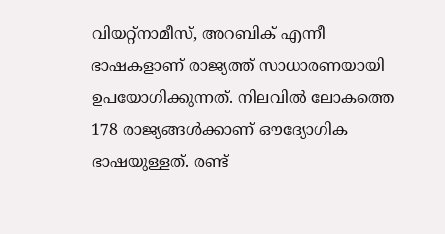വിയറ്റ്നാമീസ്, അറബിക് എന്നീ ഭാഷകളാണ് രാജ്യത്ത് സാധാരണയായി ഉപയോഗിക്കുന്നത്. നിലവില്‍ ലോകത്തെ 178 രാജ്യങ്ങള്‍ക്കാണ് ഔദ്യോഗിക ഭാഷയുള്ളത്. രണ്ട്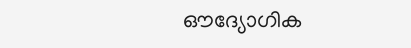ഔദ്യോഗിക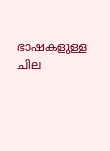ഭാഷകളുള്ള ചില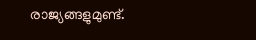രാജ്യങ്ങളുമുണ്ട്.